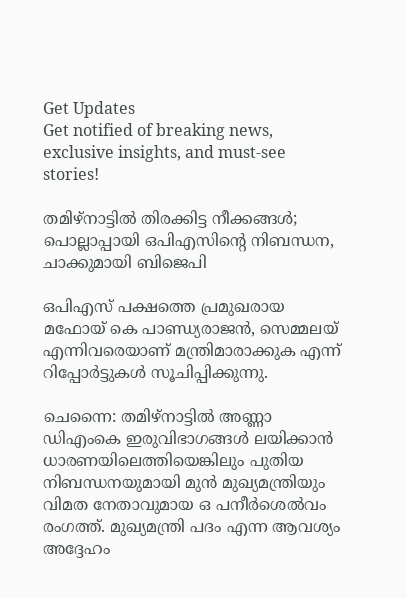Get Updates
Get notified of breaking news, exclusive insights, and must-see stories!

തമിഴ്‌നാട്ടില്‍ തിരക്കിട്ട നീക്കങ്ങള്‍; പൊല്ലാപ്പായി ഒപിഎസിന്റെ നിബന്ധന, ചാക്കുമായി ബിജെപി

ഒപിഎസ് പക്ഷത്തെ പ്രമുഖരായ മഫോയ് കെ പാണ്ഡ്യരാജന്‍, സെമ്മലയ് എന്നിവരെയാണ് മന്ത്രിമാരാക്കുക എന്ന് റിപ്പോര്‍ട്ടുകള്‍ സൂചിപ്പിക്കുന്നു.

ചെന്നൈ: തമിഴ്‌നാട്ടില്‍ അണ്ണാ ഡിഎംകെ ഇരുവിഭാഗങ്ങള്‍ ലയിക്കാന്‍ ധാരണയിലെത്തിയെങ്കിലും പുതിയ നിബന്ധനയുമായി മുന്‍ മുഖ്യമന്ത്രിയും വിമത നേതാവുമായ ഒ പനീര്‍ശെല്‍വം രംഗത്ത്. മുഖ്യമന്ത്രി പദം എന്ന ആവശ്യം അദ്ദേഹം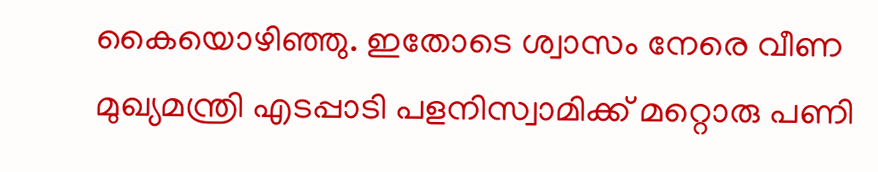കൈയൊഴിഞ്ഞു. ഇതോടെ ശ്വാസം നേരെ വീണ മുഖ്യമന്ത്രി എടപ്പാടി പളനിസ്വാമിക്ക് മറ്റൊരു പണി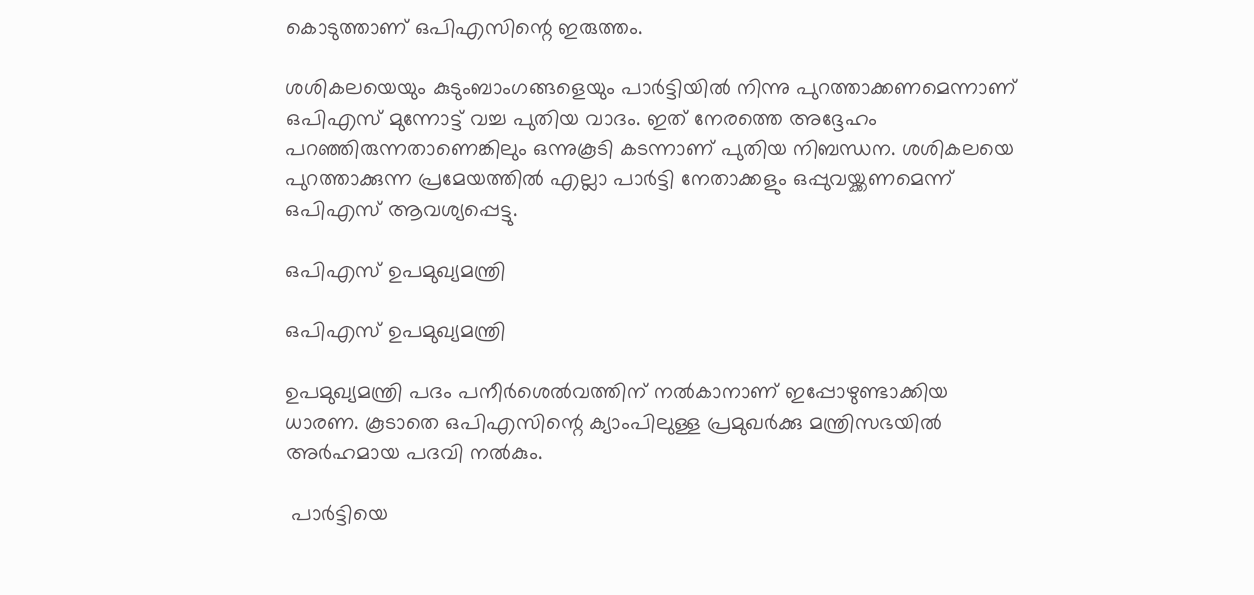കൊടുത്താണ് ഒപിഎസിന്റെ ഇരുത്തം.

ശശികലയെയും കുടുംബാംഗങ്ങളെയും പാര്‍ട്ടിയില്‍ നിന്നു പുറത്താക്കണമെന്നാണ് ഒപിഎസ് മുന്നോട്ട് വച്ച പുതിയ വാദം. ഇത് നേരത്തെ അദ്ദേഹം പറഞ്ഞിരുന്നതാണെങ്കിലും ഒന്നുകൂടി കടന്നാണ് പുതിയ നിബന്ധന. ശശികലയെ പുറത്താക്കുന്ന പ്രമേയത്തില്‍ എല്ലാ പാര്‍ട്ടി നേതാക്കളും ഒപ്പുവയ്ക്കണമെന്ന് ഒപിഎസ് ആവശ്യപ്പെട്ടു.

ഒപിഎസ് ഉപമുഖ്യമന്ത്രി

ഒപിഎസ് ഉപമുഖ്യമന്ത്രി

ഉപമുഖ്യമന്ത്രി പദം പനീര്‍ശെല്‍വത്തിന് നല്‍കാനാണ് ഇപ്പോഴുണ്ടാക്കിയ ധാരണ. കൂടാതെ ഒപിഎസിന്റെ ക്യാംപിലുള്ള പ്രമുഖര്‍ക്കു മന്ത്രിസഭയില്‍ അര്‍ഹമായ പദവി നല്‍കും.

 പാര്‍ട്ടിയെ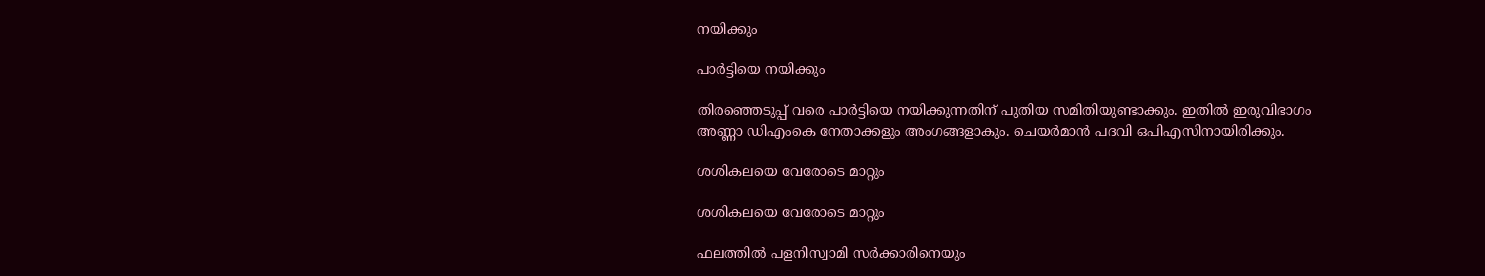നയിക്കും

പാര്‍ട്ടിയെ നയിക്കും

തിരഞ്ഞെടുപ്പ് വരെ പാര്‍ട്ടിയെ നയിക്കുന്നതിന് പുതിയ സമിതിയുണ്ടാക്കും. ഇതില്‍ ഇരുവിഭാഗം അണ്ണാ ഡിഎംകെ നേതാക്കളും അംഗങ്ങളാകും. ചെയര്‍മാന്‍ പദവി ഒപിഎസിനായിരിക്കും.

ശശികലയെ വേരോടെ മാറ്റും

ശശികലയെ വേരോടെ മാറ്റും

ഫലത്തില്‍ പളനിസ്വാമി സര്‍ക്കാരിനെയും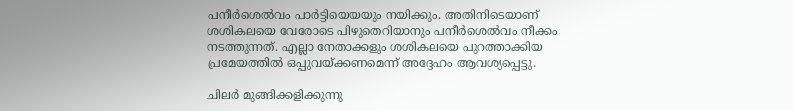പനീര്‍ശെല്‍വം പാര്‍ട്ടിയെയയും നയിക്കും. അതിനിടെയാണ് ശശികലയെ വേരോടെ പിഴുതെറിയാനും പനീര്‍ശെല്‍വം നീക്കം നടത്തുന്നത്. എല്ലാ നേതാക്കളും ശശികലയെ പുറത്താക്കിയ പ്രമേയത്തില്‍ ഒപ്പുവയ്ക്കണമെന്ന് അദ്ദേഹം ആവശ്യപ്പെട്ടു.

ചിലര്‍ മുങ്ങിക്കളിക്കുന്നു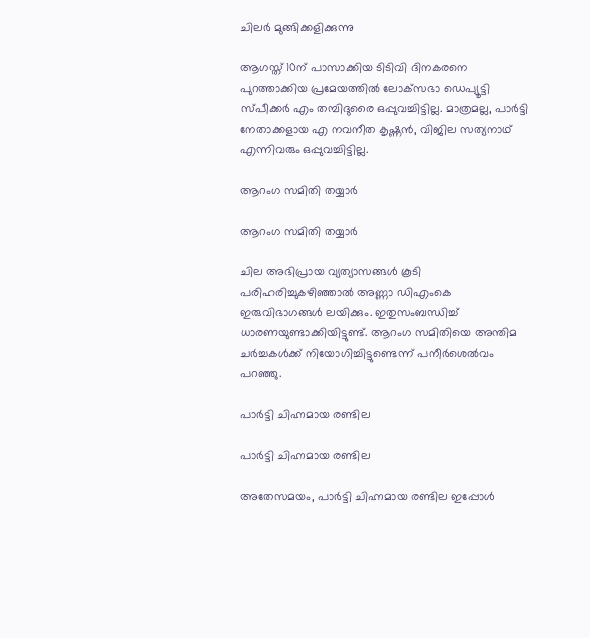ചിലര്‍ മുങ്ങിക്കളിക്കുന്നു

ആഗസ്ത് 10ന് പാസാക്കിയ ടിടിവി ദിനകരനെ പുറത്താക്കിയ പ്രമേയത്തില്‍ ലോക്‌സഭാ ഡെപ്യൂട്ടി സ്പീക്കര്‍ എം തമ്പിദുരൈ ഒപ്പുവച്ചിട്ടില്ല. മാത്രമല്ല, പാര്‍ട്ടി നേതാക്കളായ എ നവനീത കൃഷ്ണന്‍, വിജില സത്യനാഥ് എന്നിവരും ഒപ്പുവച്ചിട്ടില്ല.

ആറംഗ സമിതി തയ്യാര്‍

ആറംഗ സമിതി തയ്യാര്‍

ചില അഭിപ്രായ വ്യത്യാസങ്ങള്‍ കൂടി പരിഹരിച്ചുകഴിഞ്ഞാല്‍ അണ്ണാ ഡിഎംകെ ഇരുവിഭാഗങ്ങള്‍ ലയിക്കും. ഇതുസംബന്ധിച്ച് ധാരണയുണ്ടാക്കിയിട്ടുണ്ട്. ആറംഗ സമിതിയെ അന്തിമ ചര്‍ച്ചകള്‍ക്ക് നിയോഗിച്ചിട്ടുണ്ടെന്ന് പനീര്‍ശെല്‍വം പറഞ്ഞു.

പാര്‍ട്ടി ചിഹ്നമായ രണ്ടില

പാര്‍ട്ടി ചിഹ്നമായ രണ്ടില

അതേസമയം, പാര്‍ട്ടി ചിഹ്നമായ രണ്ടില ഇപ്പോള്‍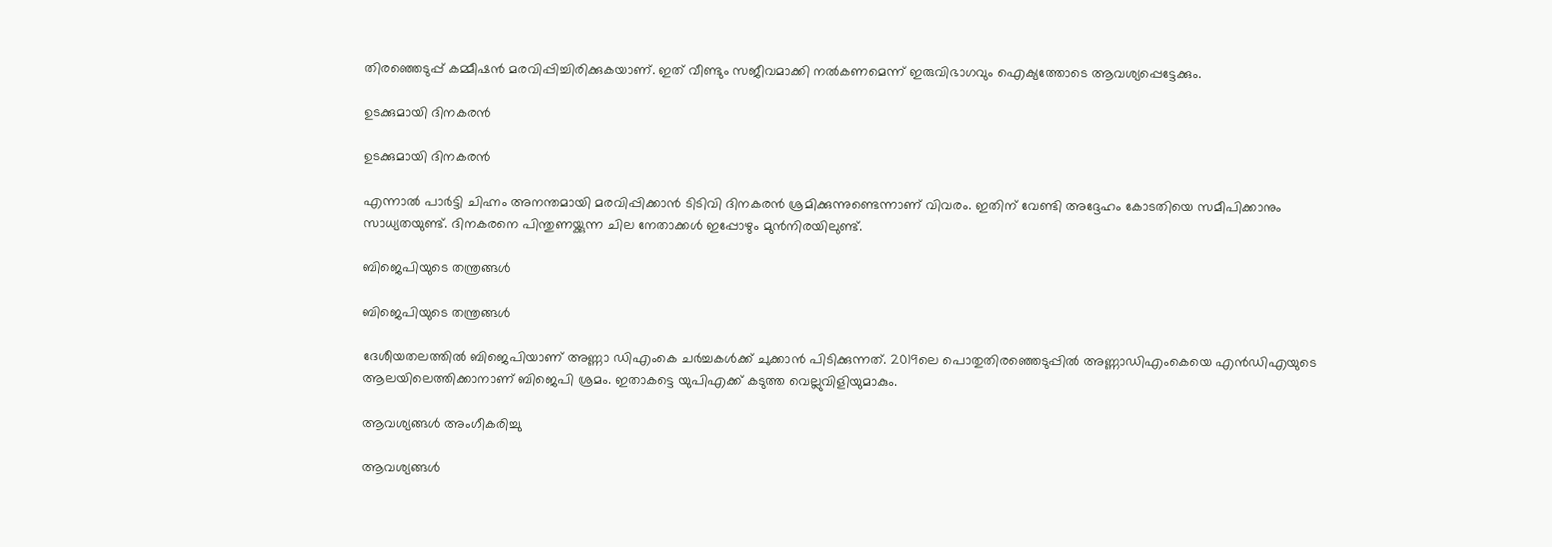തിരഞ്ഞെടുപ്പ് കമ്മീഷന്‍ മരവിപ്പിച്ചിരിക്കുകയാണ്. ഇത് വീണ്ടും സജീവമാക്കി നല്‍കണമെന്ന് ഇരുവിഭാഗവും ഐക്യത്തോടെ ആവശ്യപ്പെട്ടേക്കും.

ഉടക്കുമായി ദിനകരന്‍

ഉടക്കുമായി ദിനകരന്‍

എന്നാല്‍ പാര്‍ട്ടി ചിഹ്നം അനന്തമായി മരവിപ്പിക്കാന്‍ ടിടിവി ദിനകരന്‍ ശ്രമിക്കുന്നുണ്ടെന്നാണ് വിവരം. ഇതിന് വേണ്ടി അദ്ദേഹം കോടതിയെ സമീപിക്കാനും സാധ്യതയുണ്ട്. ദിനകരനെ പിന്തുണയ്ക്കുന്ന ചില നേതാക്കള്‍ ഇപ്പോഴും മുന്‍നിരയിലുണ്ട്.

ബിജെപിയുടെ തന്ത്രങ്ങള്‍

ബിജെപിയുടെ തന്ത്രങ്ങള്‍

ദേശീയതലത്തില്‍ ബിജെപിയാണ് അണ്ണാ ഡിഎംകെ ചര്‍ച്ചകള്‍ക്ക് ചുക്കാന്‍ പിടിക്കുന്നത്. 2019ലെ പൊതുതിരഞ്ഞെടുപ്പില്‍ അണ്ണാഡിഎംകെയെ എന്‍ഡിഎയുടെ ആലയിലെത്തിക്കാനാണ് ബിജെപി ശ്രമം. ഇതാകട്ടെ യുപിഎക്ക് കടുത്ത വെല്ലുവിളിയുമാകും.

ആവശ്യങ്ങള്‍ അംഗീകരിച്ചു

ആവശ്യങ്ങള്‍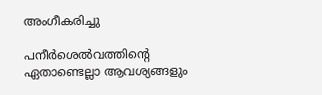അംഗീകരിച്ചു

പനീര്‍ശെല്‍വത്തിന്റെ ഏതാണ്ടെല്ലാ ആവശ്യങ്ങളും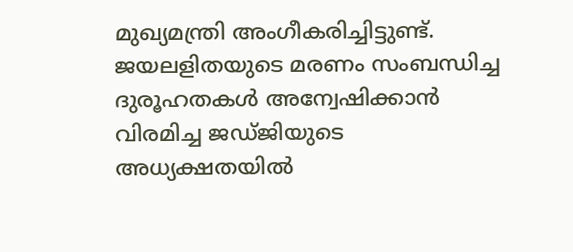മുഖ്യമന്ത്രി അംഗീകരിച്ചിട്ടുണ്ട്. ജയലളിതയുടെ മരണം സംബന്ധിച്ച ദുരൂഹതകള്‍ അന്വേഷിക്കാന്‍ വിരമിച്ച ജഡ്ജിയുടെ അധ്യക്ഷതയില്‍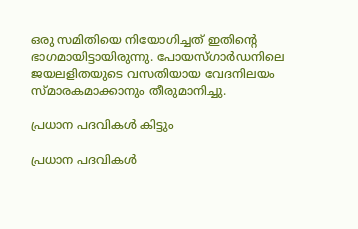ഒരു സമിതിയെ നിയോഗിച്ചത് ഇതിന്റെ ഭാഗമായിട്ടായിരുന്നു. പോയസ്ഗാര്‍ഡനിലെ ജയലളിതയുടെ വസതിയായ വേദനിലയം സ്മാരകമാക്കാനും തീരുമാനിച്ചു.

പ്രധാന പദവികള്‍ കിട്ടും

പ്രധാന പദവികള്‍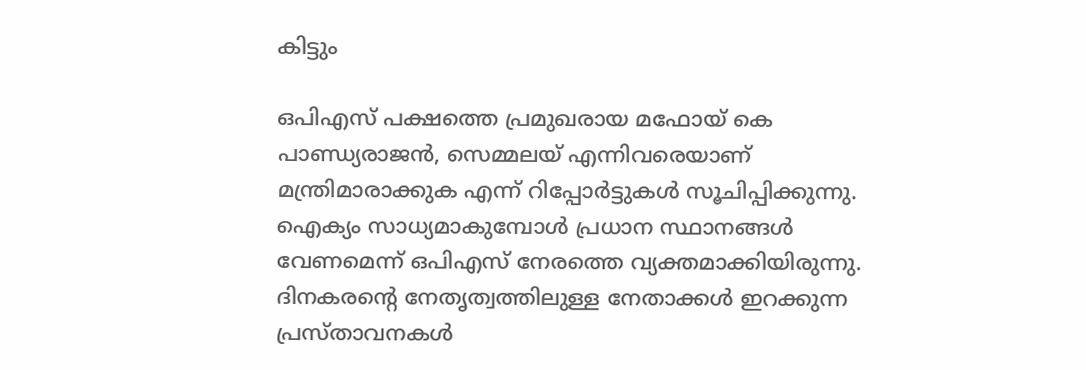കിട്ടും

ഒപിഎസ് പക്ഷത്തെ പ്രമുഖരായ മഫോയ് കെ പാണ്ഡ്യരാജന്‍, സെമ്മലയ് എന്നിവരെയാണ് മന്ത്രിമാരാക്കുക എന്ന് റിപ്പോര്‍ട്ടുകള്‍ സൂചിപ്പിക്കുന്നു. ഐക്യം സാധ്യമാകുമ്പോള്‍ പ്രധാന സ്ഥാനങ്ങള്‍ വേണമെന്ന് ഒപിഎസ് നേരത്തെ വ്യക്തമാക്കിയിരുന്നു. ദിനകരന്റെ നേതൃത്വത്തിലുള്ള നേതാക്കള്‍ ഇറക്കുന്ന പ്രസ്താവനകള്‍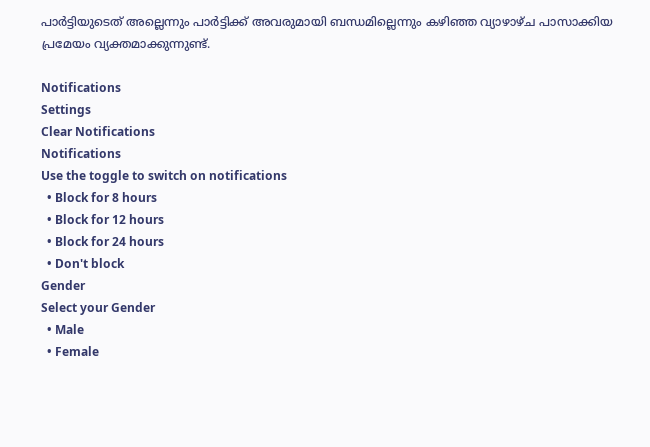പാര്‍ട്ടിയുടെത് അല്ലെന്നും പാര്‍ട്ടിക്ക് അവരുമായി ബന്ധമില്ലെന്നും കഴിഞ്ഞ വ്യാഴാഴ്ച പാസാക്കിയ പ്രമേയം വ്യക്തമാക്കുന്നുണ്ട്.

Notifications
Settings
Clear Notifications
Notifications
Use the toggle to switch on notifications
  • Block for 8 hours
  • Block for 12 hours
  • Block for 24 hours
  • Don't block
Gender
Select your Gender
  • Male
  • Female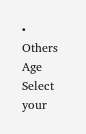• Others
Age
Select your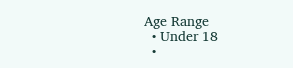Age Range
  • Under 18
  •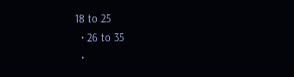18 to 25
  • 26 to 35
  •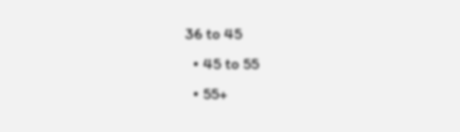36 to 45
  • 45 to 55
  • 55+